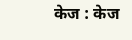केज : केज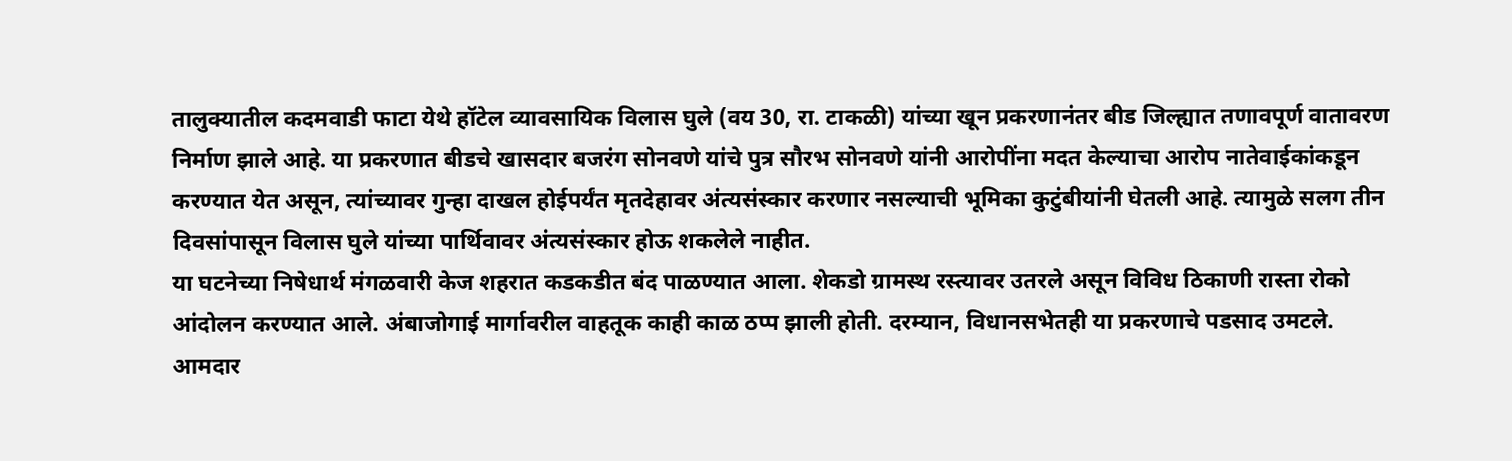तालुक्यातील कदमवाडी फाटा येथे हॉटेल व्यावसायिक विलास घुले (वय 30, रा. टाकळी) यांच्या खून प्रकरणानंतर बीड जिल्ह्यात तणावपूर्ण वातावरण निर्माण झाले आहे. या प्रकरणात बीडचे खासदार बजरंग सोनवणे यांचे पुत्र सौरभ सोनवणे यांनी आरोपींना मदत केल्याचा आरोप नातेवाईकांकडून करण्यात येत असून, त्यांच्यावर गुन्हा दाखल होईपर्यंत मृतदेहावर अंत्यसंस्कार करणार नसल्याची भूमिका कुटुंबीयांनी घेतली आहे. त्यामुळे सलग तीन दिवसांपासून विलास घुले यांच्या पार्थिवावर अंत्यसंस्कार होऊ शकलेले नाहीत.
या घटनेच्या निषेधार्थ मंगळवारी केज शहरात कडकडीत बंद पाळण्यात आला. शेकडो ग्रामस्थ रस्त्यावर उतरले असून विविध ठिकाणी रास्ता रोको आंदोलन करण्यात आले. अंबाजोगाई मार्गावरील वाहतूक काही काळ ठप्प झाली होती. दरम्यान, विधानसभेतही या प्रकरणाचे पडसाद उमटले. आमदार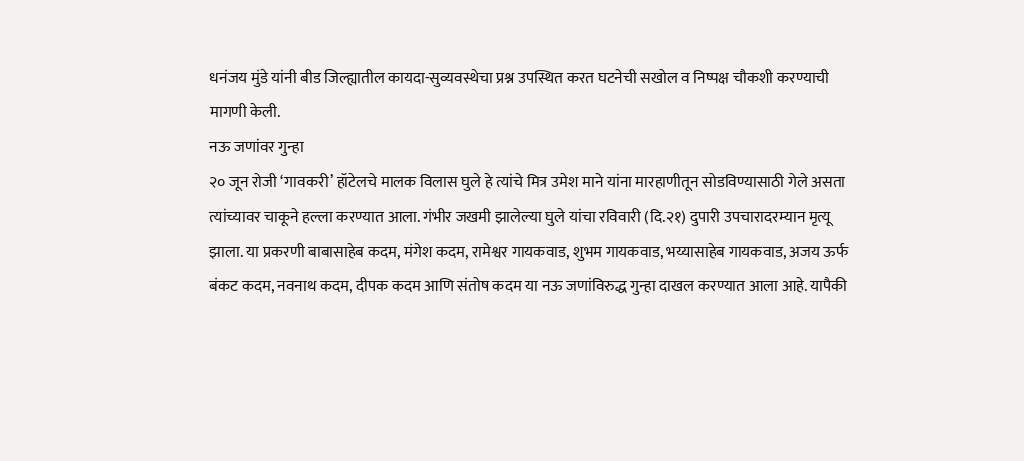धनंजय मुंडे यांनी बीड जिल्ह्यातील कायदा-सुव्यवस्थेचा प्रश्न उपस्थित करत घटनेची सखोल व निष्पक्ष चौकशी करण्याची मागणी केली.
नऊ जणांवर गुन्हा
२० जून रोजी ‘गावकरी’ हॉटेलचे मालक विलास घुले हे त्यांचे मित्र उमेश माने यांना मारहाणीतून सोडविण्यासाठी गेले असता त्यांच्यावर चाकूने हल्ला करण्यात आला. गंभीर जखमी झालेल्या घुले यांचा रविवारी (दि.२१) दुपारी उपचारादरम्यान मृत्यू झाला. या प्रकरणी बाबासाहेब कदम, मंगेश कदम, रामेश्वर गायकवाड, शुभम गायकवाड, भय्यासाहेब गायकवाड, अजय ऊर्फ बंकट कदम, नवनाथ कदम, दीपक कदम आणि संतोष कदम या नऊ जणांविरुद्ध गुन्हा दाखल करण्यात आला आहे. यापैकी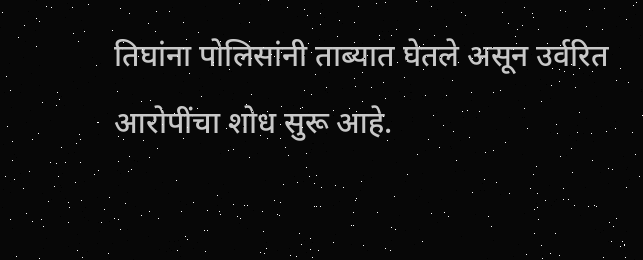तिघांना पोलिसांनी ताब्यात घेतले असून उर्वरित आरोपींचा शोध सुरू आहे.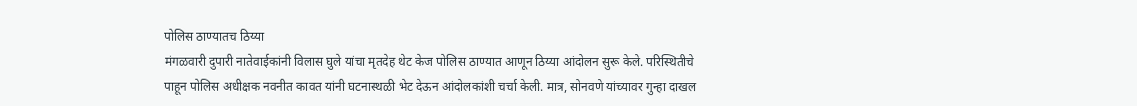पोलिस ठाण्यातच ठिय्या
मंगळवारी दुपारी नातेवाईकांनी विलास घुले यांचा मृतदेह थेट केज पोलिस ठाण्यात आणून ठिय्या आंदोलन सुरू केले. परिस्थितीचे पाहून पोलिस अधीक्षक नवनीत कावत यांनी घटनास्थळी भेट देऊन आंदोलकांशी चर्चा केली. मात्र, सोनवणे यांच्यावर गुन्हा दाखल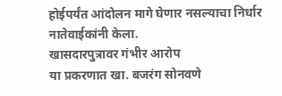होईपर्यंत आंदोलन मागे घेणार नसल्याचा निर्धार नातेवाईकांनी केला.
खासदारपुत्रावर गंभीर आरोप
या प्रकरणात खा. बजरंग सोनवणे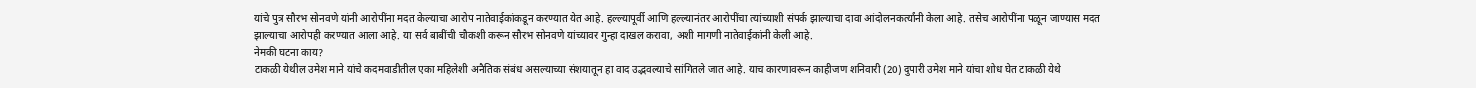यांचे पुत्र सौरभ सोनवणे यांनी आरोपींना मदत केल्याचा आरोप नातेवाईकांकडून करण्यात येत आहे. हल्ल्यापूर्वी आणि हल्ल्यानंतर आरोपींचा त्यांच्याशी संपर्क झाल्याचा दावा आंदोलनकर्त्यांनी केला आहे. तसेच आरोपींना पळून जाण्यास मदत झाल्याचा आरोपही करण्यात आला आहे. या सर्व बाबींची चौकशी करून सौरभ सोनवणे यांच्यावर गुन्हा दाखल करावा, अशी मागणी नातेवाईकांनी केली आहे.
नेमकी घटना काय?
टाकळी येथील उमेश माने यांचे कदमवाडीतील एका महिलेशी अनैतिक संबंध असल्याच्या संशयातून हा वाद उद्भवल्याचे सांगितले जात आहे. याच कारणावरून काहीजण शनिवारी (20) दुपारी उमेश माने यांचा शोध घेत टाकळी येथे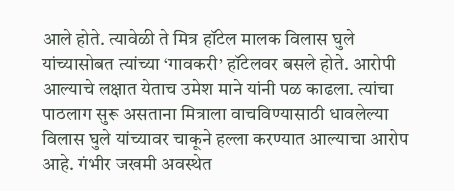आले होते. त्यावेळी ते मित्र हॉटेल मालक विलास घुले यांच्यासोबत त्यांच्या ‘गावकरी’ हॉटेलवर बसले होते. आरोपी आल्याचे लक्षात येताच उमेश माने यांनी पळ काढला. त्यांचा पाठलाग सुरू असताना मित्राला वाचविण्यासाठी धावलेल्या विलास घुले यांच्यावर चाकूने हल्ला करण्यात आल्याचा आरोप आहे. गंभीर जखमी अवस्थेत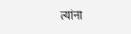त्यांना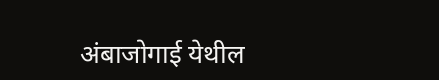अंबाजोगाई येथील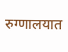रुग्णालयात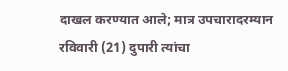दाखल करण्यात आले; मात्र उपचारादरम्यान रविवारी (21) दुपारी त्यांचा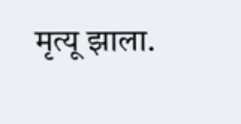मृत्यू झाला.